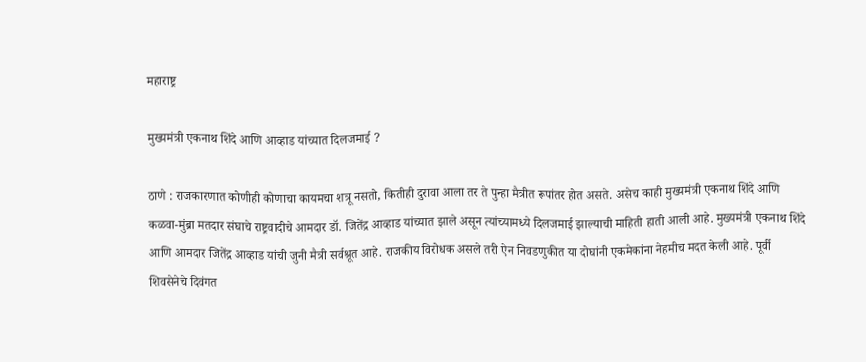महाराष्ट्र

मुख्यमंत्री एकनाथ शिंदे आणि आव्हाड यांच्यात दिलजमाई ?

ठाणे : राजकारणात कोणीही कोणाचा कायमचा शत्रू नसतो, कितीही दुरावा आला तर ते पुन्हा मैत्रीत रूपांतर होत असते. असेच काही मुख्यमंत्री एकनाथ शिंदे आणि कळवा-मुंब्रा मतदार संघाचे राष्ट्रवादीचे आमदार डॉ. जितेंद्र आव्हाड यांच्यात झाले असून त्यांच्यामध्ये दिलजमाई झाल्याची माहिती हाती आली आहे. मुख्यमंत्री एकनाथ शिंदे आणि आमदार जितेंद्र आव्हाड यांची जुनी मैत्री सर्वश्रूत आहे. राजकीय विरोधक असले तरी ऐन निवडणुकीत या दोघांनी एकमेकांना नेहमीच मदत केली आहे. पूर्वी शिवसेनेचे दिवंगत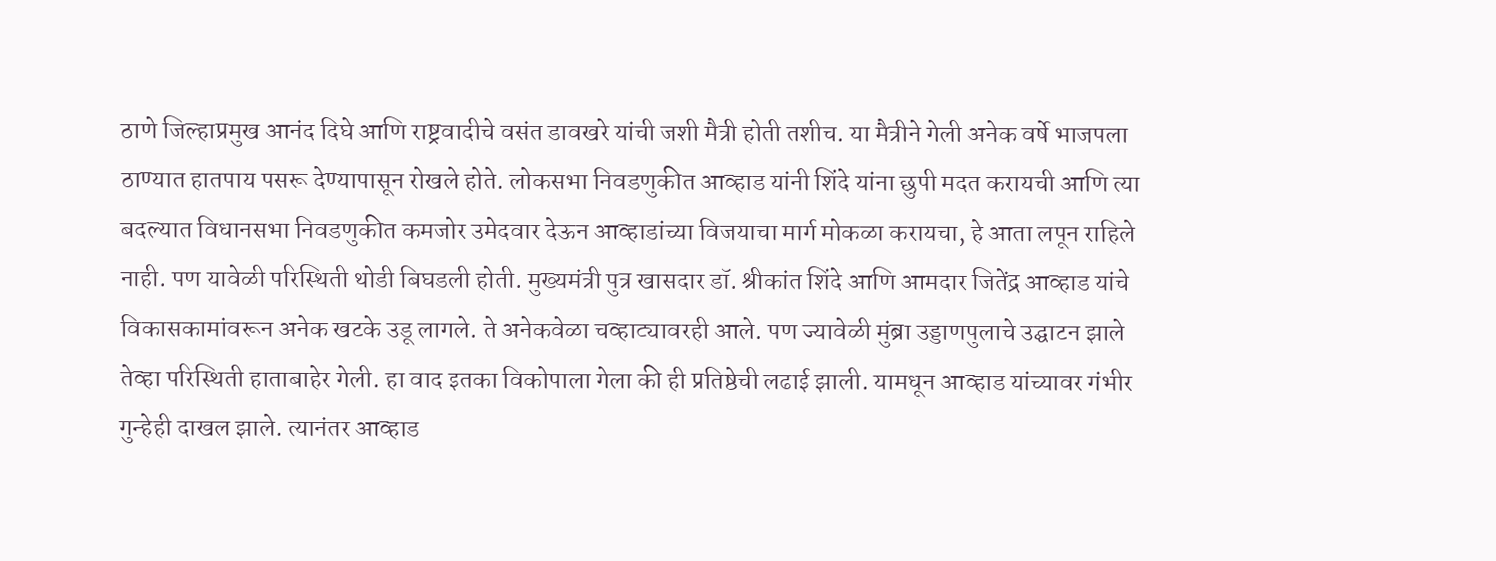ठाणे जिल्हाप्रमुख आनंद दिघे आणि राष्ट्रवादीचे वसंत डावखरे यांची जशी मैत्री होती तशीच. या मैत्रीने गेली अनेक वर्षे भाजपला ठाण्यात हातपाय पसरू देण्यापासून रोखले होते. लोकसभा निवडणुकीत आव्हाड यांनी शिंदे यांना छुपी मदत करायची आणि त्या बदल्यात विधानसभा निवडणुकीत कमजोर उमेदवार देऊन आव्हाडांच्या विजयाचा मार्ग मोकळा करायचा, हे आता लपून राहिले नाही. पण यावेळी परिस्थिती थोडी बिघडली होती. मुख्यमंत्री पुत्र खासदार डॉ. श्रीकांत शिंदे आणि आमदार जितेंद्र आव्हाड यांचे विकासकामांवरून अनेक खटके उडू लागले. ते अनेकवेळा चव्हाट्यावरही आले. पण ज्यावेळी मुंब्रा उड्डाणपुलाचे उद्घाटन झाले तेव्हा परिस्थिती हाताबाहेर गेली. हा वाद इतका विकोपाला गेला की ही प्रतिष्ठेची लढाई झाली. यामधून आव्हाड यांच्यावर गंभीर गुन्हेही दाखल झाले. त्यानंतर आव्हाड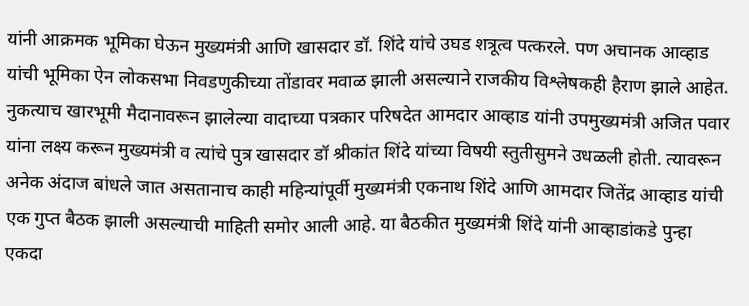यांनी आक्रमक भूमिका घेऊन मुख्यमंत्री आणि खासदार डॉ. शिंदे यांचे उघड शत्रूत्व पत्करले. पण अचानक आव्हाड यांची भूमिका ऐन लोकसभा निवडणुकीच्या तोंडावर मवाळ झाली असल्याने राजकीय विश्लेषकही हैराण झाले आहेत. नुकत्याच खारभूमी मैदानावरून झालेल्या वादाच्या पत्रकार परिषदेत आमदार आव्हाड यांनी उपमुख्यमंत्री अजित पवार यांना लक्ष्य करून मुख्यमंत्री व त्यांचे पुत्र खासदार डॉ श्रीकांत शिंदे यांच्या विषयी स्तुतीसुमने उधळली होती. त्यावरून अनेक अंदाज बांधले जात असतानाच काही महिन्यांपूर्वी मुख्यमंत्री एकनाथ शिंदे आणि आमदार जितेंद्र आव्हाड यांची एक गुप्त बैठक झाली असल्याची माहिती समोर आली आहे. या बैठकीत मुख्यमंत्री शिंदे यांनी आव्हाडांकडे पुन्हा एकदा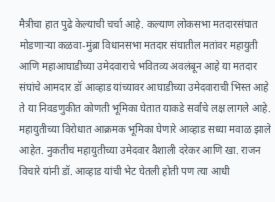मैत्रीचा हात पुढे केल्याची चर्चा आहे. कल्याण लोकसभा मतदारसंघात मोडणाऱ्या कळवा-मुंब्रा विधानसभा मतदार संघातील मतांवर महायुती आणि महाआघाडीच्या उमेदवाराचे भवितव्य अवलंबून आहे या मतदार संघांचे आमदार डॉ आव्हाड यांच्यावर आघाडीच्या उमेदवाराची भिस्त आहे ते या निवडणुकीत कोणती भूमिका घेतात याकडे सर्वांचे लक्ष लागले आहे. महायुतीच्या विरोधात आक्रमक भूमिका घेणारे आव्हाड सध्या मवाळ झाले आहेत. नुकतीच महायुतीच्या उमेदवार वैशाली दरेकर आणि खा. राजन विचारे यांनी डॉ. आव्हाड यांची भेट घेतली होती पण त्या आधी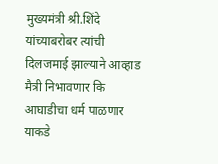मुख्यमंत्री श्री.शिंदे यांच्याबरोबर त्यांची दिलजमाई झाल्याने आव्हाड मैत्री निभावणार कि आघाडीचा धर्म पाळणार याकडे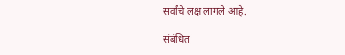सर्वांचे लक्ष लागले आहे.

संबंधित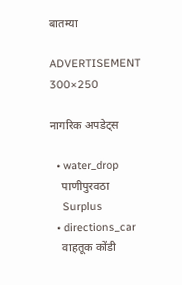बातम्या

ADVERTISEMENT 300×250

नागरिक अपडेट्स

  • water_drop
    पाणीपुरवठा
    Surplus
  • directions_car
    वाहतूक कोंडी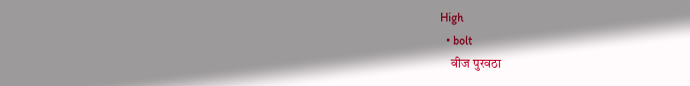High
  • bolt
    वीज पुरवठा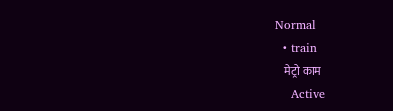Normal
  • train
    मेट्रो काम
    Active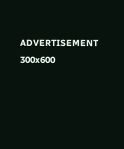ADVERTISEMENT 300x600